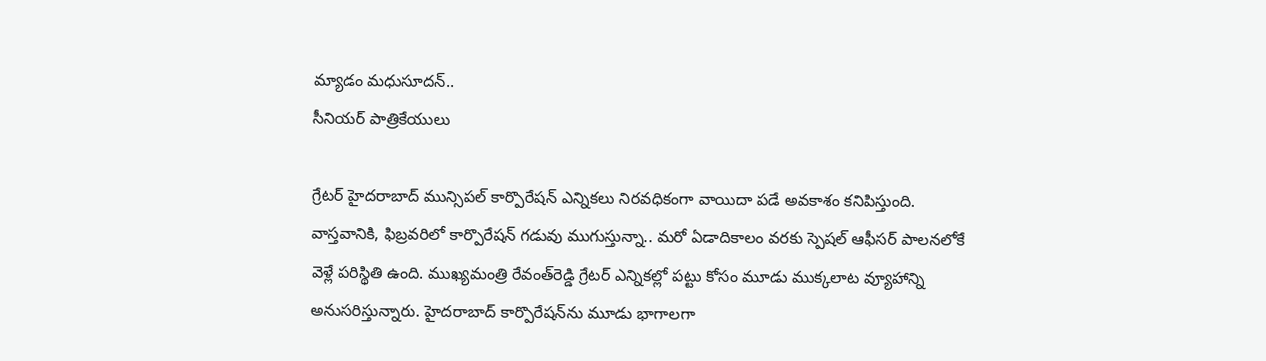మ్యాడం మ‌ధుసూద‌న్‌..
సీనియ‌ర్ పాత్రికేయులు

గ్రేట‌ర్ హైద‌రాబాద్ మున్సిప‌ల్ కార్పొరేష‌న్ ఎన్నిక‌లు నిర‌వ‌ధికంగా వాయిదా ప‌డే అవ‌కాశం క‌నిపిస్తుంది. వాస్త‌వానికి, ఫిబ్ర‌వ‌రిలో కార్పొరేష‌న్ గ‌డువు ముగుస్తున్నా.. మ‌రో ఏడాదికాలం వ‌ర‌కు స్పెషల్ ఆఫీస‌ర్ పాల‌న‌లోకే వెళ్లే ప‌రిస్థితి ఉంది. ముఖ్య‌మంత్రి రేవంత్‌రెడ్డి గ్రేట‌ర్ ఎన్నిక‌ల్లో ప‌ట్టు కోసం మూడు ముక్క‌లాట వ్యూహాన్ని అనుస‌రిస్తున్నారు. హైద‌రాబాద్ కార్పొరేష‌న్‌ను మూడు భాగాల‌గా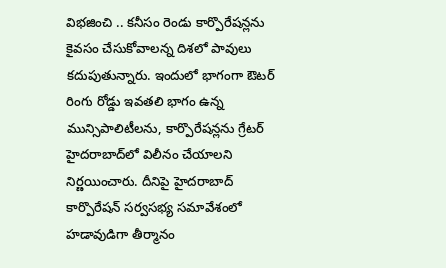విభ‌జించి .. క‌నీసం రెండు కార్పొరేష‌న్ల‌ను కైవ‌సం చేసుకోవాల‌న్న దిశ‌లో పావులు క‌దుపుతున్నారు. ఇందులో భాగంగా ఔట‌ర్ రింగు రోడ్డు ఇవ‌త‌లి భాగం ఉన్న మున్సిపాలిటీల‌ను, కార్పొరేష‌న్ల‌ను గ్రేట‌ర్ హైద‌రాబాద్‌లో విలీనం చేయాల‌ని నిర్ణ‌యించారు. దీనిపై హైద‌రాబాద్ కార్పొరేష‌న్ స‌ర్వ‌స‌భ్య స‌మావేశంలో హ‌డావుడిగా తీర్మానం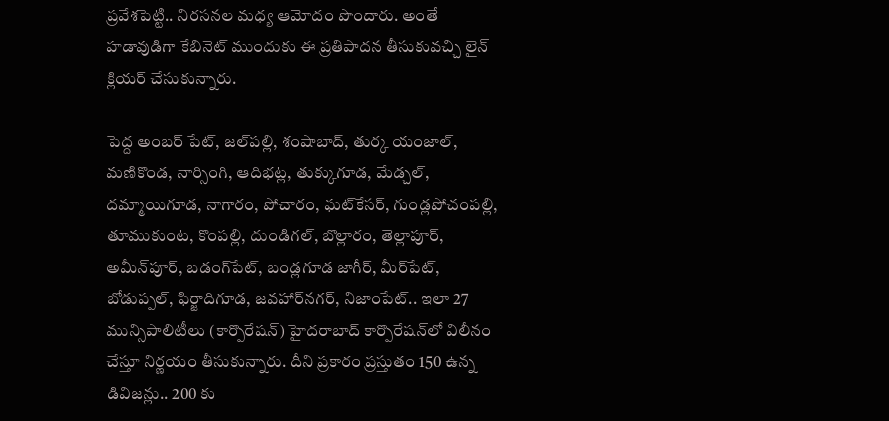ప్ర‌వేశ‌పెట్టి.. నిర‌స‌న‌ల మ‌ధ్య ఆమోదం పొందారు. అంతే హ‌డావుడిగా కేబినెట్ ముందుకు ఈ ప్ర‌తిపాద‌న తీసుకువ‌చ్చి లైన్ క్లియ‌ర్ చేసుకున్నారు.

పెద్ద అంబ‌ర్ పేట్‌, జ‌ల్‌ప‌ల్లి, శంషాబాద్‌, తుర్క యంజాల్‌, మ‌ణికొండ‌, నార్సింగి, ఆదిభ‌ట్ల‌, తుక్కుగూడ‌, మేడ్చ‌ల్‌, ద‌మ్మాయిగూడ‌, నాగారం, పోచారం, ఘ‌ట్‌కేస‌ర్‌, గుండ్ల‌పోచంప‌ల్లి, తూముకుంట‌, కొంప‌ల్లి, దుండిగ‌ల్‌, బొల్లారం, తెల్లాపూర్‌, అమీన్‌పూర్‌, బ‌డంగ్‌పేట్, బండ్ల‌గూడ జాగీర్, మీర్‌పేట్‌, బోడుప్ప‌ల్, ఫిర్జాదిగూడ‌, జ‌వ‌హార్‌న‌గ‌ర్‌, నిజాంపేట్‌.. ఇలా 27 మున్సిపాలిటీలు (కార్పొరేషన్‌) హైద‌రాబాద్ కార్పొరేష‌న్‌లో విలీనం చేస్తూ నిర్ణ‌యం తీసుకున్నారు. దీని ప్ర‌కారం ప్ర‌స్తుతం 150 ఉన్న డివిజ‌న్లు.. 200 కు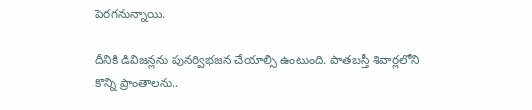పెర‌గ‌నున్నాయి.

దీనికి డివిజ‌న్ల‌ను పున‌ర్విభ‌జ‌న చేయాల్సి ఉంటుంది. పాత‌బ‌స్తీ శివార్ల‌లోని కొన్ని ప్రాంతాల‌ను..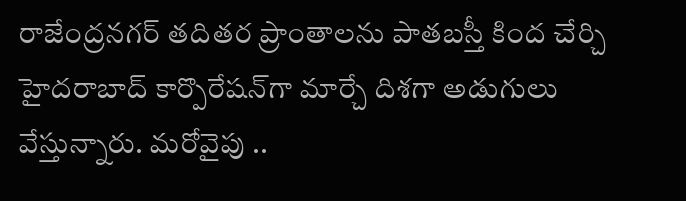రాజేంద్ర‌న‌గ‌ర్ త‌దిత‌ర ప్రాంతాల‌ను పాత‌బ‌స్తీ కింద చేర్చి హైద‌రాబాద్ కార్పొరేష‌న్‌గా మార్చే దిశ‌గా అడుగులు వేస్తున్నారు. మ‌రోవైపు ..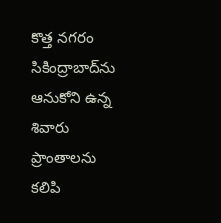కొత్త న‌గ‌రం సికింద్రాబాద్‌ను ఆనుకోని ఉన్న శివారు ప్రాంతాల‌ను క‌లిపి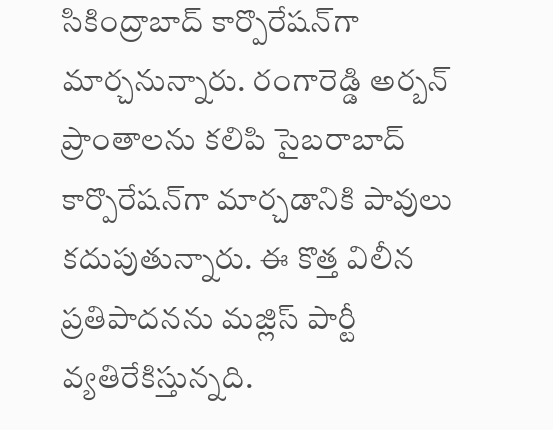సికింద్రాబాద్ కార్పొరేష‌న్‌గా మార్చ‌నున్నారు. రంగారెడ్డి అర్బ‌న్ ప్రాంతాల‌ను క‌లిపి సైబ‌రాబాద్ కార్పొరేష‌న్‌గా మార్చ‌డానికి పావులు క‌దుపుతున్నారు. ఈ కొత్త విలీన ప్ర‌తిపాద‌న‌ను మ‌జ్లిస్ పార్టీ వ్య‌తిరేకిస్తున్న‌ది.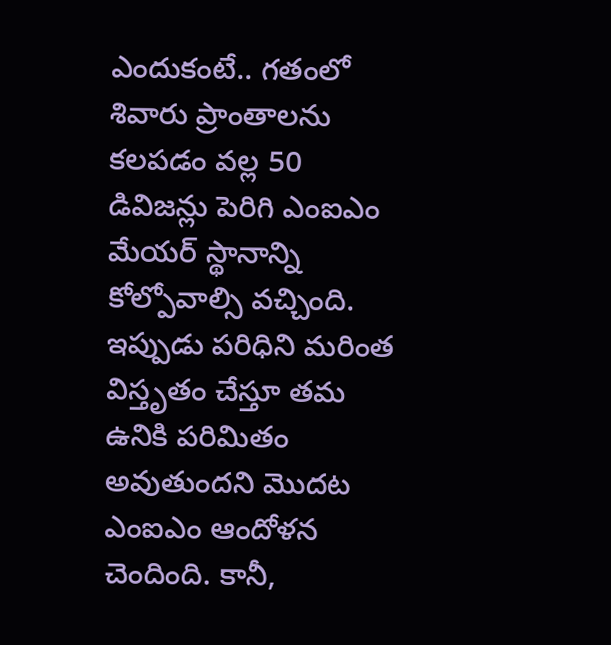ఎందుకంటే.. గ‌తంలో శివారు ప్రాంతాల‌ను క‌ల‌ప‌డం వ‌ల్ల 50 డివిజ‌న్లు పెరిగి ఎంఐఎం మేయ‌ర్ స్థానాన్ని కోల్పోవాల్సి వ‌చ్చింది. ఇప్పుడు ప‌రిధిని మ‌రింత విస్తృతం చేస్తూ త‌మ ఉనికి ప‌రిమితం అవుతుంద‌ని మొద‌ట ఎంఐఎం ఆందోళ‌న చెందింది. కానీ,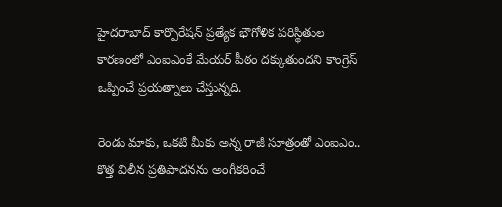హైద‌రాబాద్ కార్పొరేష‌న్ ప్ర‌త్యేక భౌగోళిక ప‌రిస్థితుల కార‌ణంలో ఎంఐఎంకే మేయ‌ర్ పీఠం ద‌క్కుతుంద‌ని కాంగ్రెస్ ఒప్పించే ప్ర‌య‌త్నాలు చేస్తున్న‌ది.

రెండు మాకు, ఒక‌టి మీకు అన్న రాజీ సూత్రంతో ఎంఐఎం.. కొత్త విలీన ప్ర‌తిపాద‌న‌ను అంగీక‌రించే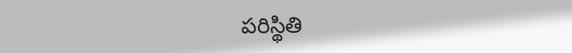ప‌రిస్థితి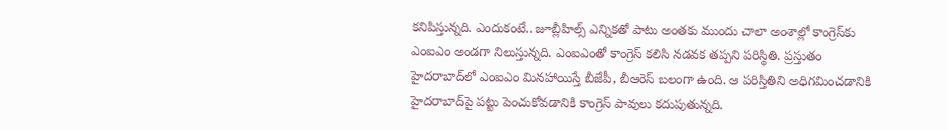క‌నిపిస్తున్న‌ది. ఎందుకంటే.. జూబ్లీహిల్స్ ఎన్నిక‌తో పాటు అంత‌కు ముందు చాలా అంశాల్లో కాంగ్రెస్‌కు ఎంఐఎం అండ‌గా నిలుస్తున్న‌ది. ఎంఐఎంతో కాంగ్రెస్ క‌లిసి న‌డ‌వ‌క త‌ప్ప‌ని ప‌రిస్థితి. ప్ర‌స్తుతం హైద‌రాబాద్‌లో ఎంఐఎం మిన‌హాయిస్తే బీజేపీ, బీఆరెస్ బ‌లంగా ఉంది. ఆ ప‌రిస్తితిని అధిగ‌మించ‌డానికి హైద‌రాబాద్‌పై ప‌ట్టు పెంచుకోవ‌డానికి కాంగ్రెస్ పావులు క‌దుపుతున్న‌ది.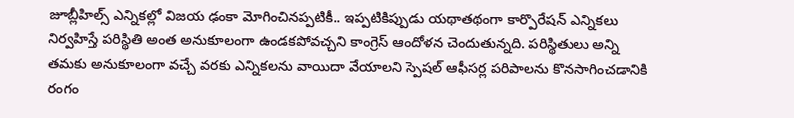జూబ్లీహిల్స్ ఎన్నిక‌ల్లో విజ‌య ఢంకా మోగించిన‌ప్ప‌టికీ.. ఇప్ప‌టికిప్పుడు య‌థాత‌థంగా కార్పొరేష‌న్ ఎన్నిక‌లు నిర్వ‌హిస్తే ప‌రిస్థితి అంత అనుకూలంగా ఉండ‌క‌పోవ‌చ్చ‌ని కాంగ్రెస్ ఆందోళ‌న చెందుతున్న‌ది. ప‌రిస్థితులు అన్ని త‌మ‌కు అనుకూలంగా వ‌చ్చే వ‌ర‌కు ఎన్నిక‌ల‌ను వాయిదా వేయాల‌ని స్పెష‌ల్ ఆఫీస‌ర్ల ప‌రిపాల‌ను కొనసాగించ‌డానికి రంగం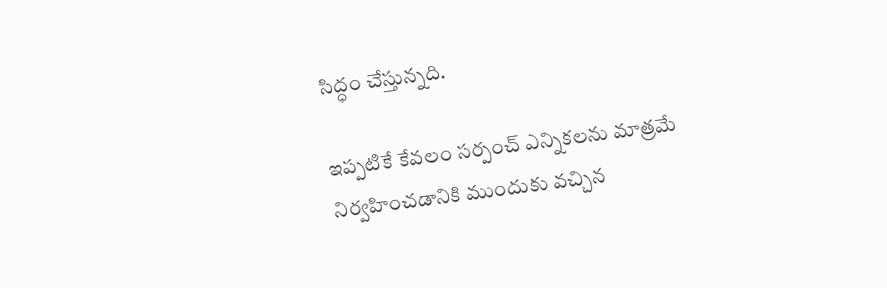సిద్ధం చేస్తున్న‌ది.

ఇప్ప‌టికే కేవ‌లం స‌ర్పంచ్ ఎన్నిక‌ల‌ను మాత్ర‌మే నిర్వ‌హించ‌డానికి ముందుకు వ‌చ్చిన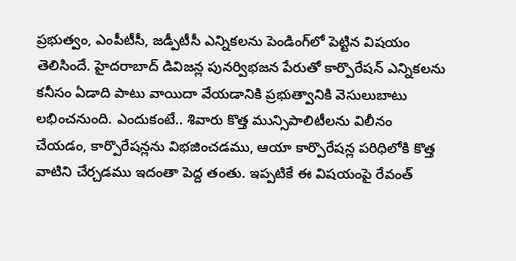ప్ర‌భుత్వం, ఎంపీటీసీ, జ‌డ్పీటీసీ ఎన్నిక‌ల‌ను పెండింగ్‌లో పెట్టిన విష‌యం తెలిసిందే. హైద‌రాబాద్ డివిజ‌న్ల పున‌ర్విభ‌జ‌న పేరుతో కార్పొరేష‌న్ ఎన్నిక‌ల‌ను క‌నీసం ఏడాది పాటు వాయిదా వేయ‌డానికి ప్ర‌భుత్వానికి వెసులుబాటు ల‌భించ‌నుంది. ఎందుకంటే.. శివారు కొత్త మున్సిపాలిటీల‌ను విలీనం చేయ‌డం, కార్పొరేష‌న్ల‌ను విభ‌జించ‌డ‌ము, ఆయా కార్పొరేష‌న్ల ప‌రిధిలోకి కొత్త వాటిని చేర్చ‌డ‌ము ఇదంతా పెద్ద తంతు. ఇప్ప‌టికే ఈ విష‌యంపై రేవంత్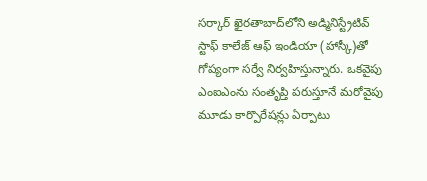స‌ర్కార్ ఖైర‌తాబాద్‌లోని అడ్మినిస్ట్రేటివ్ స్టాఫ్ కాలేజ్ ఆఫ్ ఇండియా (హాస్కీ)తో గోప్యంగా స‌ర్వే నిర్వ‌హిస్తున్నారు. ఒక‌వైపు ఎంఐఎంను సంతృప్తి ప‌రుస్తూనే మ‌రోవైపు మూడు కార్పొరేష‌న్లు ఏర్పాటు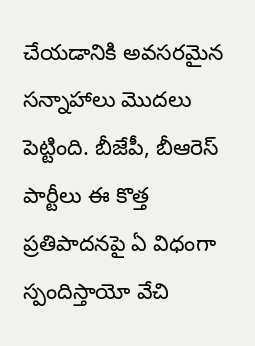చేయ‌డానికి అవ‌స‌ర‌మైన స‌న్నాహాలు మొద‌లు పెట్టింది. బీజేపీ, బీఆరెస్ పార్టీలు ఈ కొత్త ప్ర‌తిపాద‌న‌పై ఏ విధంగా స్పందిస్తాయో వేచి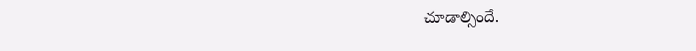చూడాల్సిందే.